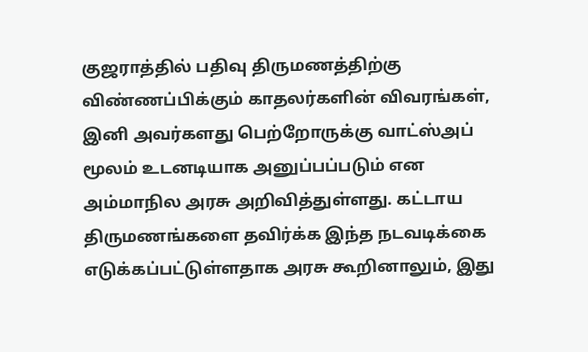குஜராத்தில் பதிவு திருமணத்திற்கு விண்ணப்பிக்கும் காதலர்களின் விவரங்கள், இனி அவர்களது பெற்றோருக்கு வாட்ஸ்அப் மூலம் உடனடியாக அனுப்பப்படும் என அம்மாநில அரசு அறிவித்துள்ளது. கட்டாய திருமணங்களை தவிர்க்க இந்த நடவடிக்கை எடுக்கப்பட்டுள்ளதாக அரசு கூறினாலும், இது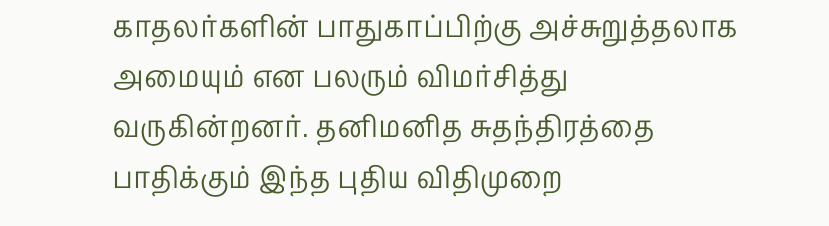காதலர்களின் பாதுகாப்பிற்கு அச்சுறுத்தலாக அமையும் என பலரும் விமர்சித்து வருகின்றனர். தனிமனித சுதந்திரத்தை பாதிக்கும் இந்த புதிய விதிமுறை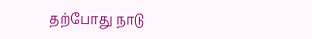தற்போது நாடு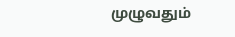முழுவதும்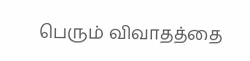பெரும் விவாதத்தை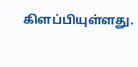கிளப்பியுள்ளது.